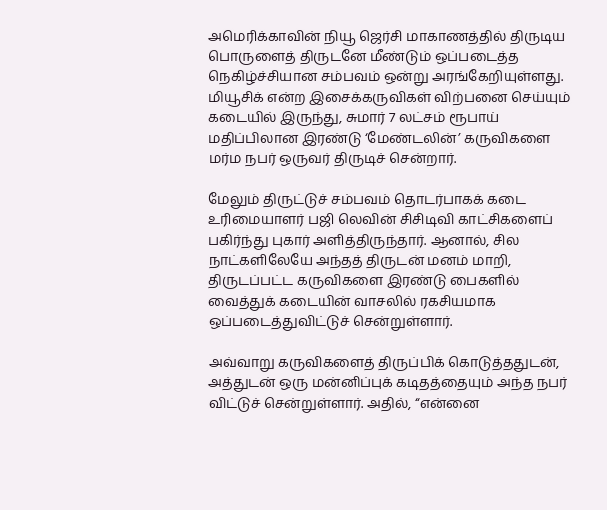அமெரிக்காவின் நியூ ஜெர்சி மாகாணத்தில் திருடிய பொருளைத் திருடனே மீண்டும் ஒப்படைத்த நெகிழ்ச்சியான சம்பவம் ஒன்று அரங்கேறியுள்ளது. மியூசிக் என்ற இசைக்கருவிகள் விற்பனை செய்யும் கடையில் இருந்து, சுமார் 7 லட்சம் ரூபாய் மதிப்பிலான இரண்டு ‘மேண்டலின்’ கருவிகளை மர்ம நபர் ஒருவர் திருடிச் சென்றார்.

மேலும் திருட்டுச் சம்பவம் தொடர்பாகக் கடை உரிமையாளர் பஜி லெவின் சிசிடிவி காட்சிகளைப் பகிர்ந்து புகார் அளித்திருந்தார். ஆனால், சில நாட்களிலேயே அந்தத் திருடன் மனம் மாறி, திருடப்பட்ட கருவிகளை இரண்டு பைகளில் வைத்துக் கடையின் வாசலில் ரகசியமாக ஒப்படைத்துவிட்டுச் சென்றுள்ளார்.

அவ்வாறு கருவிகளைத் திருப்பிக் கொடுத்ததுடன், அத்துடன் ஒரு மன்னிப்புக் கடிதத்தையும் அந்த நபர் விட்டுச் சென்றுள்ளார். அதில், “என்னை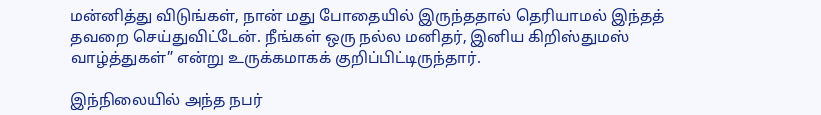மன்னித்து விடுங்கள், நான் மது போதையில் இருந்ததால் தெரியாமல் இந்தத் தவறை செய்துவிட்டேன். நீங்கள் ஒரு நல்ல மனிதர், இனிய கிறிஸ்துமஸ் வாழ்த்துகள்” என்று உருக்கமாகக் குறிப்பிட்டிருந்தார்.

இந்நிலையில் அந்த நபர்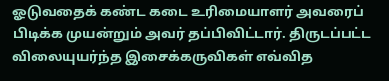ஓடுவதைக் கண்ட கடை உரிமையாளர் அவரைப் பிடிக்க முயன்றும் அவர் தப்பிவிட்டார். திருடப்பட்ட விலையுயர்ந்த இசைக்கருவிகள் எவ்வித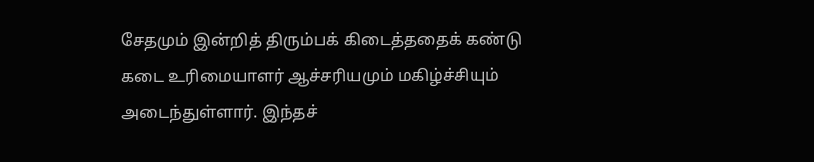சேதமும் இன்றித் திரும்பக் கிடைத்ததைக் கண்டு கடை உரிமையாளர் ஆச்சரியமும் மகிழ்ச்சியும் அடைந்துள்ளார். இந்தச்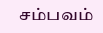சம்பவம்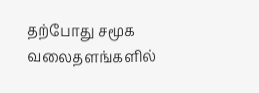தற்போது சமூக வலைதளங்களில்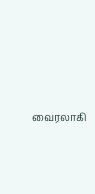வைரலாகி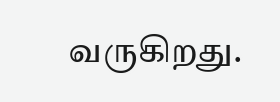வருகிறது.